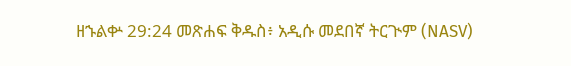ዘኁልቍ 29:24 መጽሐፍ ቅዱስ፥ አዲሱ መደበኛ ትርጒም (NASV)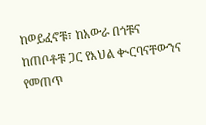ከወይፈኖቹ፣ ከአውራ በጎቹና ከጠቦቶቹ ጋር የእህል ቊርባናቸውንና የመጠጥ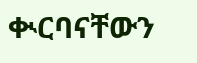ቊርባናቸውን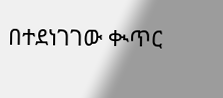በተደነገገው ቊጥር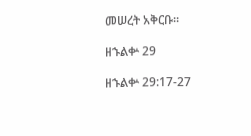መሠረት አቅርቡ።

ዘኁልቍ 29

ዘኁልቍ 29:17-27